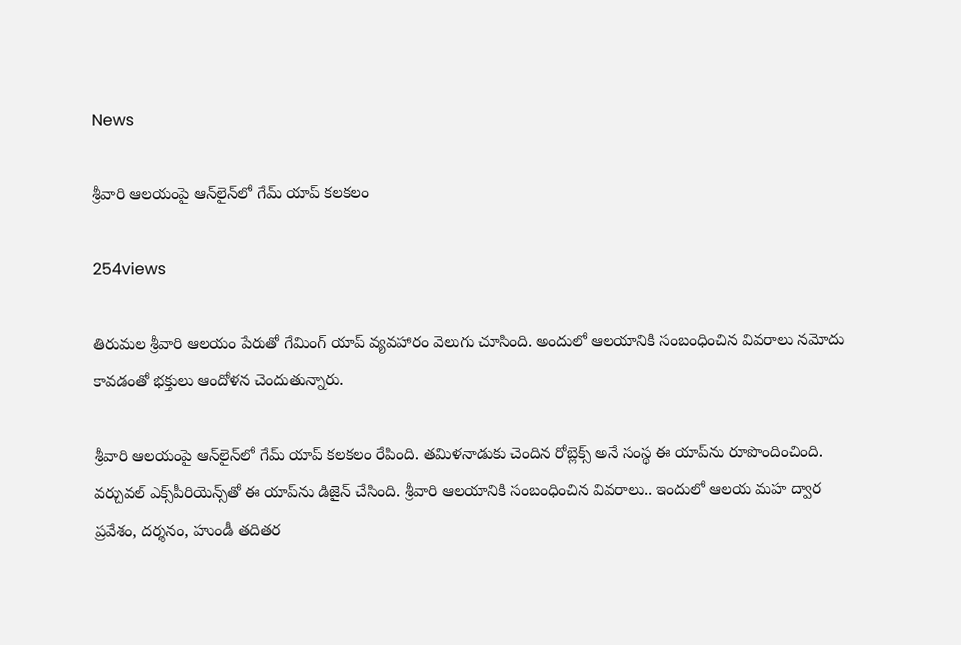News

శ్రీవారి ఆలయంపై ఆన్‌లైన్‌లో గేమ్‌ యాప్‌ కలకలం

254views

తిరుమల శ్రీవారి ఆలయం పేరుతో గేమింగ్ యాప్ వ్యవహారం వెలుగు చూసింది. అందులో ఆలయానికి సంబంధించిన వివరాలు నమోదు కావడంతో భక్తులు ఆందోళన చెందుతున్నారు.

శ్రీవారి ఆలయంపై ఆన్‌లైన్‌లో గేమ్‌ యాప్‌ కలకలం రేపింది. తమిళనాడుకు చెందిన రోబ్లెక్స్‌ అనే సంస్థ ఈ యాప్‌ను రూపొందించింది. వర్చువల్‌ ఎక్స్‌పీరియెన్స్‌తో ఈ యాప్‌ను డిజైన్‌ చేసింది. శ్రీవారి ఆలయానికి సంబంధించిన వివరాలు.. ఇందులో ఆలయ మహ ద్వార ప్రవేశం, దర్శనం, హుండీ తదితర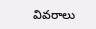వివరాలు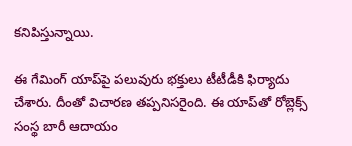కనిపిస్తున్నాయి.

ఈ గేమింగ్‌ యాప్‌పై పలువురు భక్తులు టీటీడీకి ఫిర్యాదు చేశారు. దీంతో విచారణ తప్పనిసరైంది. ఈ యాప్‌తో రోబ్లెక్స్ సంస్థ బారీ ఆదాయం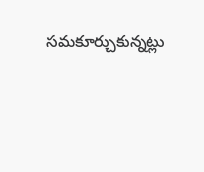సమకూర్చుకున్నట్లు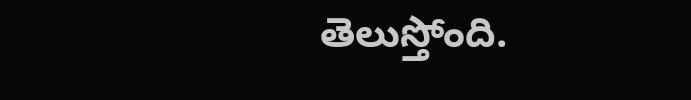తెలుస్తోంది.